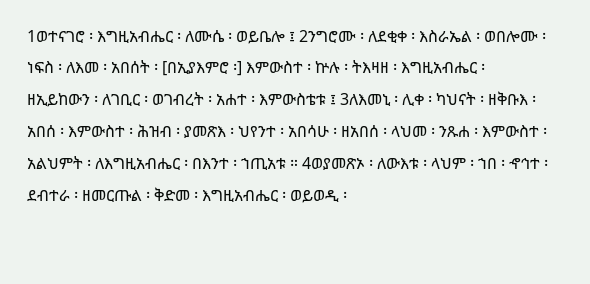1ወተናገሮ ፡ እግዚአብሔር ፡ ለሙሴ ፡ ወይቤሎ ፤ 2ንግሮሙ ፡ ለደቂቀ ፡ እስራኤል ፡ ወበሎሙ ፡ ነፍስ ፡ ለእመ ፡ አበሰት ፡ [በኢያእምሮ ፡] እምውስተ ፡ ኵሉ ፡ ትእዛዘ ፡ እግዚአብሔር ፡ ዘኢይከውን ፡ ለገቢር ፡ ወገብረት ፡ አሐተ ፡ እምውስቴቱ ፤ 3ለእመኒ ፡ ሊቀ ፡ ካህናት ፡ ዘቅቡእ ፡ አበሰ ፡ እምውስተ ፡ ሕዝብ ፡ ያመጽእ ፡ ህየንተ ፡ አበሳሁ ፡ ዘአበሰ ፡ ላህመ ፡ ንጹሐ ፡ እምውስተ ፡ አልህምት ፡ ለእግዚአብሔር ፡ በእንተ ፡ ኀጢአቱ ። 4ወያመጽኦ ፡ ለውእቱ ፡ ላህም ፡ ኀበ ፡ ኆኅተ ፡ ደብተራ ፡ ዘመርጡል ፡ ቅድመ ፡ እግዚአብሔር ፡ ወይወዲ ፡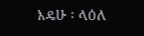እዴሁ ፡ ላዕለ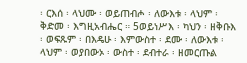፡ ርእሰ ፡ ላህሙ ፡ ወይጠብሖ ፡ ለውእቱ ፡ ላህም ፡ ቅድመ ፡ እግዚአብሔር ። 5ወይነሥእ ፡ ካህን ፡ ዘቅቡእ ፡ ወፍጹም ፡ በእዴሁ ፡ እምውስተ ፡ ደሙ ፡ ለውእቱ ፡ ላህም ፡ ወያበውኦ ፡ ውስተ ፡ ደብተራ ፡ ዘመርጡል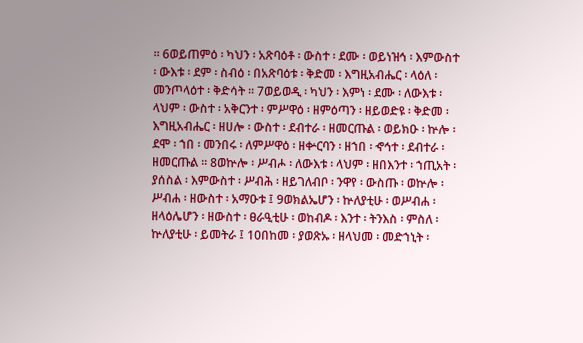። 6ወይጠምዕ ፡ ካህን ፡ አጽባዕቶ ፡ ውስተ ፡ ደሙ ፡ ወይነዝኅ ፡ እምውስተ ፡ ውእቱ ፡ ደም ፡ ስብዕ ፡ በአጽባዕቱ ፡ ቅድመ ፡ እግዚአብሔር ፡ ላዕለ ፡ መንጦላዕተ ፡ ቅድሳት ። 7ወይወዲ ፡ ካህን ፡ እምነ ፡ ደሙ ፡ ለውእቱ ፡ ላህም ፡ ውስተ ፡ አቅርንተ ፡ ምሥዋዕ ፡ ዘምዕጣን ፡ ዘይወድዩ ፡ ቅድመ ፡ እግዚአብሔር ፡ ዘሀሎ ፡ ውስተ ፡ ደብተራ ፡ ዘመርጡል ፡ ወይክዑ ፡ ኵሎ ፡ ደሞ ፡ ኀበ ፡ መንበሩ ፡ ለምሥዋዕ ፡ ዘቍርባን ፡ ዘኀበ ፡ ኆኅተ ፡ ደብተራ ፡ ዘመርጡል ። 8ወኵሎ ፡ ሥብሖ ፡ ለውእቱ ፡ ላህም ፡ ዘበእንተ ፡ ኀጢአት ፡ ያሰስል ፡ እምውስተ ፡ ሥብሕ ፡ ዘይገለብቦ ፡ ንዋየ ፡ ውስጡ ፡ ወኵሎ ፡ ሥብሐ ፡ ዘውስተ ፡ አማዑቱ ፤ 9ወክልኤሆን ፡ ኵለያቲሁ ፡ ወሥብሐ ፡ ዘላዕሌሆን ፡ ዘውስተ ፡ ፀራዒቲሁ ፡ ወከብዶ ፡ እንተ ፡ ትንእስ ፡ ምስለ ፡ ኵለያቲሁ ፡ ይመትራ ፤ 10በከመ ፡ ያወጽኡ ፡ ዘላህመ ፡ መድኀኒት ፡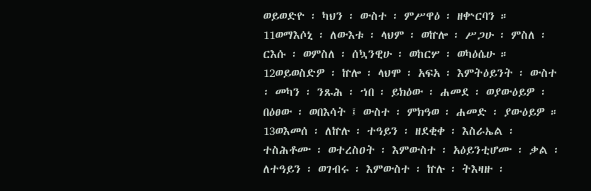ወይወድዮ ፡ ካህን ፡ ውስተ ፡ ምሥዋዕ ፡ ዘቍርባን ። 11ወማእሶኒ ፡ ለውእቱ ፡ ላህም ፡ ወኵሎ ፡ ሥጋሁ ፡ ምስለ ፡ ርእሱ ፡ ወምስለ ፡ ሰኳንዊሁ ፡ ወከርሦ ፡ ወካዕሴሁ ። 12ወይወስድዎ ፡ ኵሎ ፡ ላህሞ ፡ አፍአ ፡ እምትዕይንት ፡ ውስተ ፡ መካን ፡ ንጹሕ ፡ ኀበ ፡ ይክዕው ፡ ሐመደ ፡ ወያውዕይዎ ፡ በዕፀው ፡ ወበእሳት ፤ ውስተ ፡ ምክዓወ ፡ ሐመድ ፡ ያውዕይዎ ። 13ወእመሰ ፡ ለኵሉ ፡ ተዓይን ፡ ዘደቂቀ ፡ እስራኤል ፡ ተስሕቶሙ ፡ ወተረስዐት ፡ እምውስተ ፡ አዕይንቲሆሙ ፡ ቃል ፡ ለተዓይን ፡ ወገብሩ ፡ እምውስተ ፡ ኵሉ ፡ ትእዛዙ ፡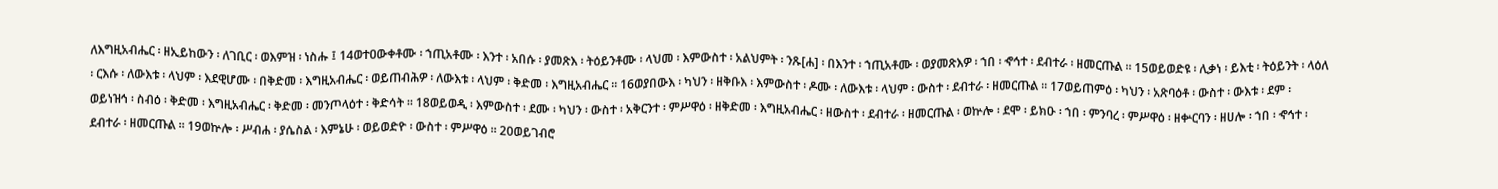ለእግዚአብሔር ፡ ዘኢይከውን ፡ ለገቢር ፡ ወእምዝ ፡ ነስሑ ፤ 14ወተዐውቀቶሙ ፡ ኀጢአቶሙ ፡ እንተ ፡ አበሱ ፡ ያመጽእ ፡ ትዕይንቶሙ ፡ ላህመ ፡ እምውስተ ፡ አልህምት ፡ ንጹ[ሐ] ፡ በእንተ ፡ ኀጢአቶሙ ፡ ወያመጽእዎ ፡ ኀበ ፡ ኆኅተ ፡ ደብተራ ፡ ዘመርጡል ። 15ወይወድዩ ፡ ሊቃነ ፡ ይእቲ ፡ ትዕይንት ፡ ላዕለ ፡ ርእሱ ፡ ለውእቱ ፡ ላህም ፡ እደዊሆሙ ፡ በቅድመ ፡ እግዚአብሔር ፡ ወይጠብሕዎ ፡ ለውእቱ ፡ ላህም ፡ ቅድመ ፡ እግዚአብሔር ። 16ወያበውእ ፡ ካህን ፡ ዘቅቡእ ፡ እምውስተ ፡ ዶሙ ፡ ለውእቱ ፡ ላህም ፡ ውስተ ፡ ደብተራ ፡ ዘመርጡል ። 17ወይጠምዕ ፡ ካህን ፡ አጽባዕቶ ፡ ውስተ ፡ ውእቱ ፡ ደም ፡ ወይነዝኅ ፡ ስብዕ ፡ ቅድመ ፡ እግዚአብሔር ፡ ቅድመ ፡ መንጦላዕተ ፡ ቅድሳት ። 18ወይወዲ ፡ እምውስተ ፡ ደሙ ፡ ካህን ፡ ውስተ ፡ አቅርንተ ፡ ምሥዋዕ ፡ ዘቅድመ ፡ እግዚአብሔር ፡ ዘውስተ ፡ ደብተራ ፡ ዘመርጡል ፡ ወኵሎ ፡ ደሞ ፡ ይክዑ ፡ ኀበ ፡ ምንባረ ፡ ምሥዋዕ ፡ ዘቍርባን ፡ ዘሀሎ ፡ ኀበ ፡ ኆኅተ ፡ ደብተራ ፡ ዘመርጡል ። 19ወኵሎ ፡ ሥብሐ ፡ ያሴስል ፡ እምኔሁ ፡ ወይወድዮ ፡ ውስተ ፡ ምሥዋዕ ። 20ወይገብሮ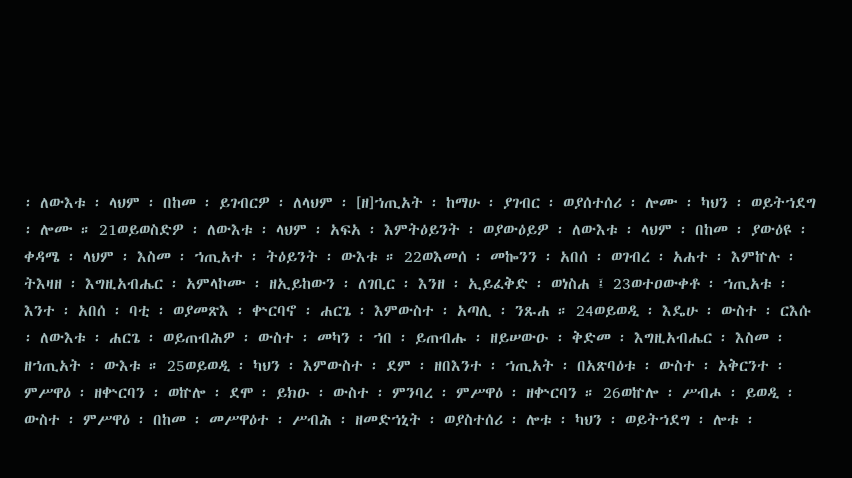፡ ለውእቱ ፡ ላህም ፡ በከመ ፡ ይገብርዎ ፡ ለላህም ፡ [ዘ]ኀጢአት ፡ ከማሁ ፡ ያገብር ፡ ወያሰተሰሪ ፡ ሎሙ ፡ ካህን ፡ ወይትኀደግ ፡ ሎሙ ። 21ወይወስድዎ ፡ ለውእቱ ፡ ላህም ፡ አፍአ ፡ እምትዕይንት ፡ ወያውዕይዎ ፡ ለውእቱ ፡ ላህም ፡ በከመ ፡ ያውዕዩ ፡ ቀዳሜ ፡ ላህም ፡ እስመ ፡ ኀጢአተ ፡ ትዕይንት ፡ ውእቱ ። 22ወእመሰ ፡ መኰንን ፡ አበሰ ፡ ወገብረ ፡ አሐተ ፡ እምኵሉ ፡ ትእዛዘ ፡ እግዚአብሔር ፡ አምላኮሙ ፡ ዘኢይከውን ፡ ለገቢር ፡ እንዘ ፡ ኢይፈቅድ ፡ ወነስሐ ፤ 23ወተዐውቀቶ ፡ ኀጢአቱ ፡ እንተ ፡ አበሰ ፡ ባቲ ፡ ወያመጽእ ፡ ቍርባኖ ፡ ሐርጌ ፡ እምውስተ ፡ አጣሊ ፡ ንጹሐ ። 24ወይወዲ ፡ እዴሁ ፡ ውስተ ፡ ርእሱ ፡ ለውእቱ ፡ ሐርጌ ፡ ወይጠብሕዎ ፡ ውስተ ፡ መካን ፡ ኀበ ፡ ይጠብሑ ፡ ዘይሠውዑ ፡ ቅድመ ፡ እግዚአብሔር ፡ እስመ ፡ ዘኀጢአት ፡ ውእቱ ። 25ወይወዲ ፡ ካህን ፡ እምውስተ ፡ ደም ፡ ዘበእንተ ፡ ኀጢአት ፡ በአጽባዕቱ ፡ ውስተ ፡ አቅርንተ ፡ ምሥዋዕ ፡ ዘቍርባን ፡ ወኵሎ ፡ ደሞ ፡ ይክዑ ፡ ውስተ ፡ ምንባረ ፡ ምሥዋዕ ፡ ዘቍርባን ። 26ወኵሎ ፡ ሥብሖ ፡ ይወዲ ፡ ውስተ ፡ ምሥዋዕ ፡ በከመ ፡ መሥዋዕተ ፡ ሥብሕ ፡ ዘመድኀኒት ፡ ወያስተሰሪ ፡ ሎቱ ፡ ካህን ፡ ወይትኀደግ ፡ ሎቱ ፡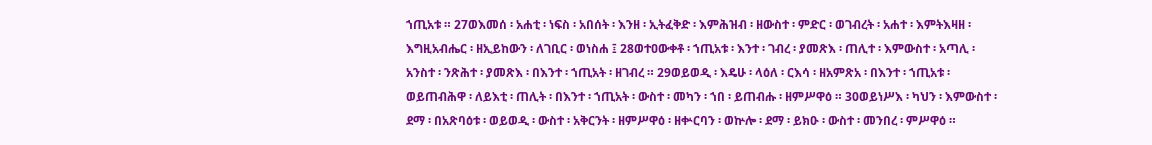ኀጢአቱ ። 27ወእመሰ ፡ አሐቲ ፡ ነፍስ ፡ አበሰት ፡ እንዘ ፡ ኢትፈቅድ ፡ እምሕዝብ ፡ ዘውስተ ፡ ምድር ፡ ወገብረት ፡ አሐተ ፡ እምትእዛዘ ፡ እግዚአብሔር ፡ ዘኢይከውን ፡ ለገቢር ፡ ወነስሐ ፤ 28ወተዐውቀቶ ፡ ኀጢአቱ ፡ እንተ ፡ ገብረ ፡ ያመጽእ ፡ ጠሊተ ፡ እምውስተ ፡ አጣሊ ፡ አንስተ ፡ ንጽሕተ ፡ ያመጽእ ፡ በእንተ ፡ ኀጢአት ፡ ዘገብረ ። 29ወይወዲ ፡ እዴሁ ፡ ላዕለ ፡ ርእሳ ፡ ዘአምጽአ ፡ በእንተ ፡ ኀጢአቱ ፡ ወይጠብሕዋ ፡ ለይእቲ ፡ ጠሊት ፡ በእንተ ፡ ኀጢአት ፡ ውስተ ፡ መካን ፡ ኀበ ፡ ይጠብሑ ፡ ዘምሥዋዕ ። 30ወይነሥእ ፡ ካህን ፡ እምውስተ ፡ ደማ ፡ በአጽባዕቱ ፡ ወይወዲ ፡ ውስተ ፡ አቅርንት ፡ ዘምሥዋዕ ፡ ዘቍርባን ፡ ወኵሎ ፡ ደማ ፡ ይክዑ ፡ ውስተ ፡ መንበረ ፡ ምሥዋዕ ።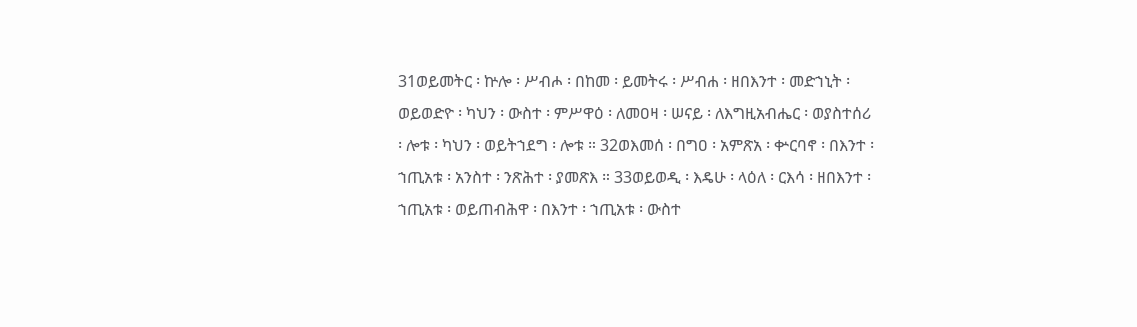31ወይመትር ፡ ኵሎ ፡ ሥብሖ ፡ በከመ ፡ ይመትሩ ፡ ሥብሐ ፡ ዘበእንተ ፡ መድኀኒት ፡ ወይወድዮ ፡ ካህን ፡ ውስተ ፡ ምሥዋዕ ፡ ለመዐዛ ፡ ሠናይ ፡ ለእግዚአብሔር ፡ ወያስተሰሪ ፡ ሎቱ ፡ ካህን ፡ ወይትኀደግ ፡ ሎቱ ። 32ወእመሰ ፡ በግዐ ፡ አምጽአ ፡ ቍርባኖ ፡ በእንተ ፡ ኀጢአቱ ፡ አንስተ ፡ ንጽሕተ ፡ ያመጽእ ። 33ወይወዲ ፡ እዴሁ ፡ ላዕለ ፡ ርእሳ ፡ ዘበእንተ ፡ ኀጢአቱ ፡ ወይጠብሕዋ ፡ በእንተ ፡ ኀጢአቱ ፡ ውስተ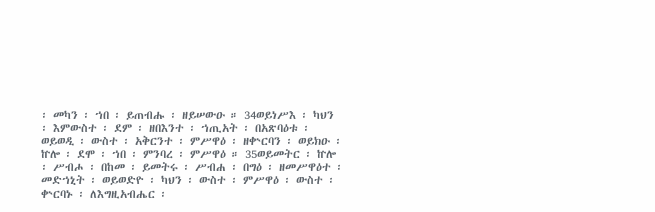፡ መካን ፡ ኀበ ፡ ይጠብሑ ፡ ዘይሠውዑ ። 34ወይነሥእ ፡ ካህን ፡ እምውስተ ፡ ደም ፡ ዘበእንተ ፡ ኀጢአት ፡ በአጽባዕቱ ፡ ወይወዲ ፡ ውስተ ፡ አቅርንተ ፡ ምሥዋዕ ፡ ዘቍርባን ፡ ወይክዑ ፡ ኵሎ ፡ ደሞ ፡ ኀበ ፡ ምንባረ ፡ ምሥዋዕ ። 35ወይመትር ፡ ኵሎ ፡ ሥብሖ ፡ በከመ ፡ ይመትሩ ፡ ሥብሐ ፡ በግዕ ፡ ዘመሥዋዕተ ፡ መድኀኒት ፡ ወይወድዮ ፡ ካህን ፡ ውስተ ፡ ምሥዋዕ ፡ ውስተ ፡ ቍርባኑ ፡ ለእግዚአብሔር ፡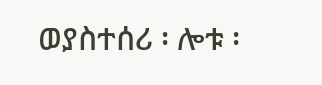ወያስተሰሪ ፡ ሎቱ ፡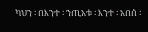ካህን ፡ በእንተ ፡ ኀጢአቱ ፡ እንተ ፡ አበሰ ፡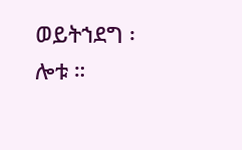ወይትኀደግ ፡ ሎቱ ።